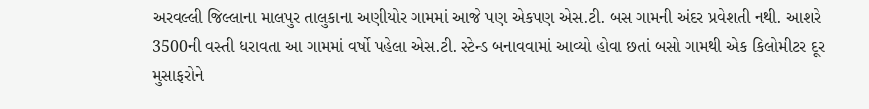અરવલ્લી જિલ્લાના માલપુર તાલુકાના અણીયોર ગામમાં આજે પણ એકપણ એસ.ટી. બસ ગામની અંદર પ્રવેશતી નથી. આશરે 3500ની વસ્તી ધરાવતા આ ગામમાં વર્ષો પહેલા એસ.ટી. સ્ટેન્ડ બનાવવામાં આવ્યો હોવા છતાં બસો ગામથી એક કિલોમીટર દૂર મુસાફરોને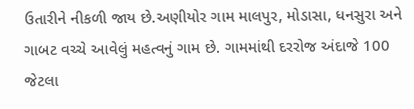ઉતારીને નીકળી જાય છે.અણીયોર ગામ માલપુર, મોડાસા, ધનસુરા અને ગાબટ વચ્ચે આવેલું મહત્વનું ગામ છે. ગામમાંથી દરરોજ અંદાજે 100 જેટલા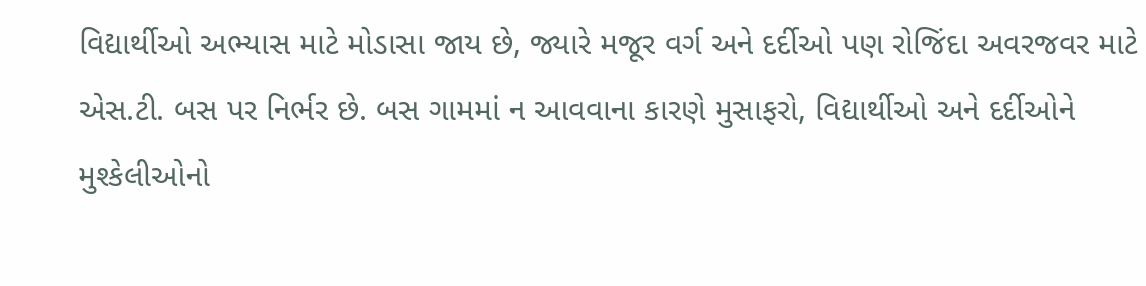વિદ્યાર્થીઓ અભ્યાસ માટે મોડાસા જાય છે, જ્યારે મજૂર વર્ગ અને દર્દીઓ પણ રોજિંદા અવરજવર માટે એસ.ટી. બસ પર નિર્ભર છે. બસ ગામમાં ન આવવાના કારણે મુસાફરો, વિદ્યાર્થીઓ અને દર્દીઓને મુશ્કેલીઓનો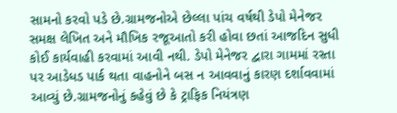સામનો કરવો પડે છે.ગ્રામજનોએ છેલ્લા પાંચ વર્ષથી ડેપો મેનેજર સમક્ષ લેખિત અને મૌખિક રજૂઆતો કરી હોવા છતાં આજદિન સુધી કોઈ કાર્યવાહી કરવામાં આવી નથી. ડેપો મેનેજર દ્વારા ગામમાં રસ્તા પર આડેધડ પાર્ક થતા વાહનોને બસ ન આવવાનું કારણ દર્શાવવામાં આવ્યું છે.ગ્રામજનોનું કહેવું છે કે ટ્રાફિક નિયંત્રણ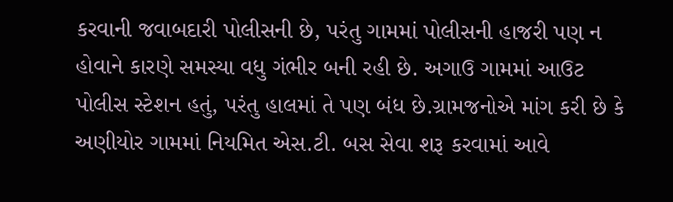કરવાની જવાબદારી પોલીસની છે, પરંતુ ગામમાં પોલીસની હાજરી પણ ન હોવાને કારણે સમસ્યા વધુ ગંભીર બની રહી છે. અગાઉ ગામમાં આઉટ પોલીસ સ્ટેશન હતું, પરંતુ હાલમાં તે પણ બંધ છે.ગ્રામજનોએ માંગ કરી છે કે અણીયોર ગામમાં નિયમિત એસ.ટી. બસ સેવા શરૂ કરવામાં આવે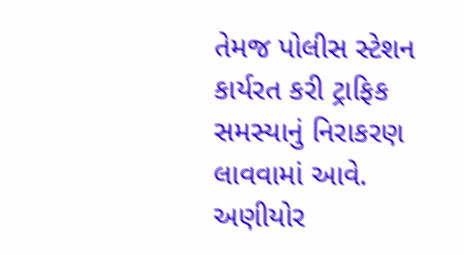તેમજ પોલીસ સ્ટેશન કાર્યરત કરી ટ્રાફિક સમસ્યાનું નિરાકરણ લાવવામાં આવે.
અણીયોર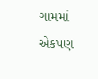ગામમાં એકપણ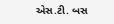એસ.ટી. બસ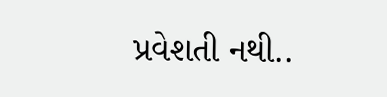પ્રવેશતી નથી..